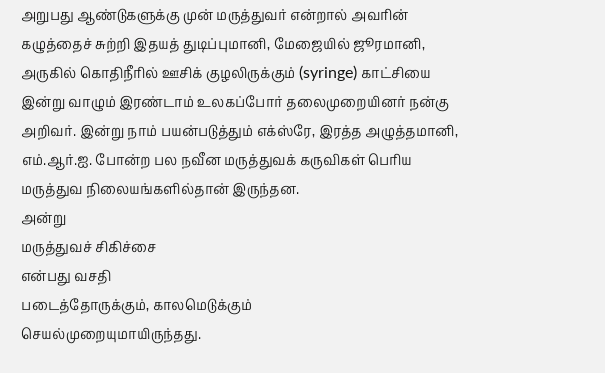அறுபது ஆண்டுகளுக்கு முன் மருத்துவர் என்றால் அவரின் கழுத்தைச் சுற்றி இதயத் துடிப்புமானி, மேஜையில் ஜூரமானி, அருகில் கொதிநீரில் ஊசிக் குழலிருக்கும் (syringe) காட்சியை இன்று வாழும் இரண்டாம் உலகப்போர் தலைமுறையினர் நன்கு அறிவர். இன்று நாம் பயன்படுத்தும் எக்ஸ்ரே, இரத்த அழுத்தமானி, எம்.ஆர்.ஐ. போன்ற பல நவீன மருத்துவக் கருவிகள் பெரிய மருத்துவ நிலையங்களில்தான் இருந்தன.
அன்று
மருத்துவச் சிகிச்சை
என்பது வசதி
படைத்தோருக்கும், காலமெடுக்கும்
செயல்முறையுமாயிருந்தது.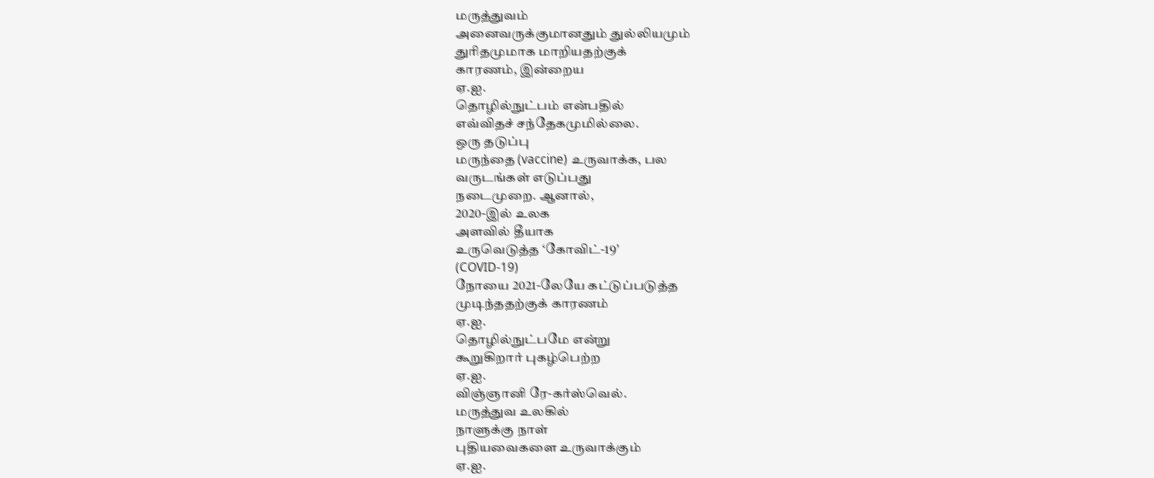மருத்துவம்
அனைவருக்குமானதும் துல்லியமும்
துரிதமுமாக மாறியதற்குக்
காரணம், இன்றைய
ஏ.ஐ.
தொழில்நுட்பம் என்பதில்
எவ்விதச் சந்தேகமுமில்லை.
ஒரு தடுப்பு
மருந்தை (vaccine) உருவாக்க, பல
வருடங்கள் எடுப்பது
நடைமுறை. ஆனால்,
2020-இல் உலக
அளவில் தீயாக
உருவெடுத்த ‘கோவிட்-19’
(COVID-19)
நோயை 2021-லேயே கட்டுப்படுத்த
முடிந்ததற்குக் காரணம்
ஏ.ஐ.
தொழில்நுட்பமே என்று
கூறுகிறார் புகழ்பெற்ற
ஏ.ஐ.
விஞ்ஞானி ரே-கர்ஸ்வெல்.
மருத்துவ உலகில்
நாளுக்கு நாள்
புதியவைகளை உருவாக்கும்
ஏ.ஐ.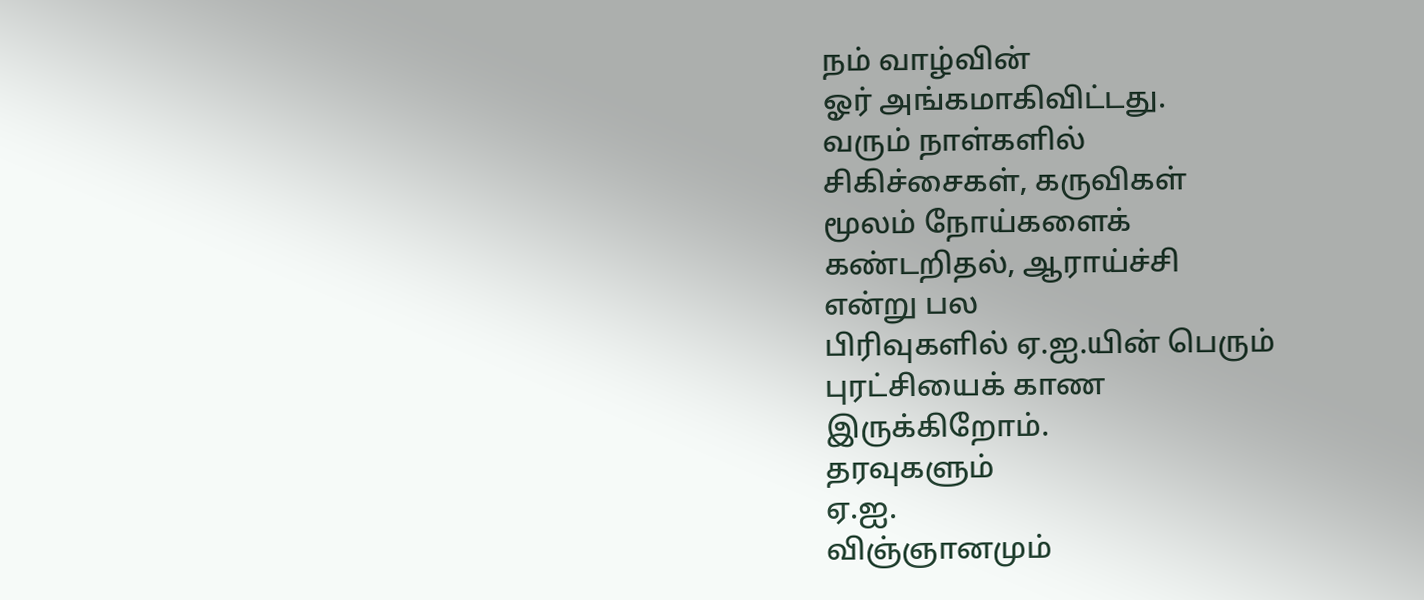நம் வாழ்வின்
ஓர் அங்கமாகிவிட்டது.
வரும் நாள்களில்
சிகிச்சைகள், கருவிகள்
மூலம் நோய்களைக்
கண்டறிதல், ஆராய்ச்சி
என்று பல
பிரிவுகளில் ஏ.ஐ.யின் பெரும்
புரட்சியைக் காண
இருக்கிறோம்.
தரவுகளும்
ஏ.ஐ.
விஞ்ஞானமும்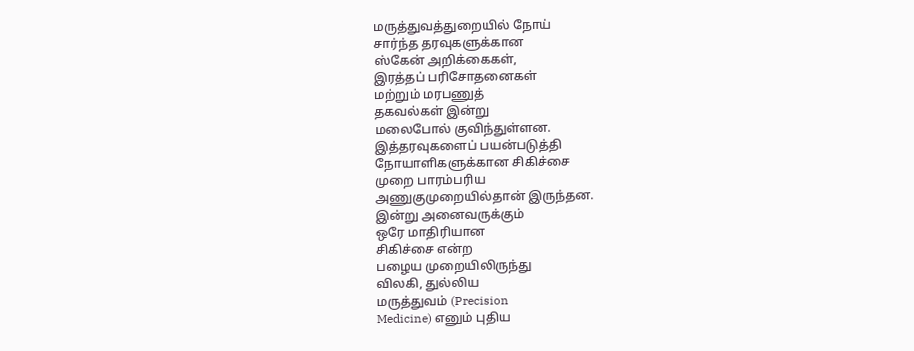மருத்துவத்துறையில் நோய்
சார்ந்த தரவுகளுக்கான
ஸ்கேன் அறிக்கைகள்,
இரத்தப் பரிசோதனைகள்
மற்றும் மரபணுத்
தகவல்கள் இன்று
மலைபோல் குவிந்துள்ளன.
இத்தரவுகளைப் பயன்படுத்தி
நோயாளிகளுக்கான சிகிச்சை
முறை பாரம்பரிய
அணுகுமுறையில்தான் இருந்தன.
இன்று அனைவருக்கும்
ஒரே மாதிரியான
சிகிச்சை என்ற
பழைய முறையிலிருந்து
விலகி, துல்லிய
மருத்துவம் (Precision
Medicine) எனும் புதிய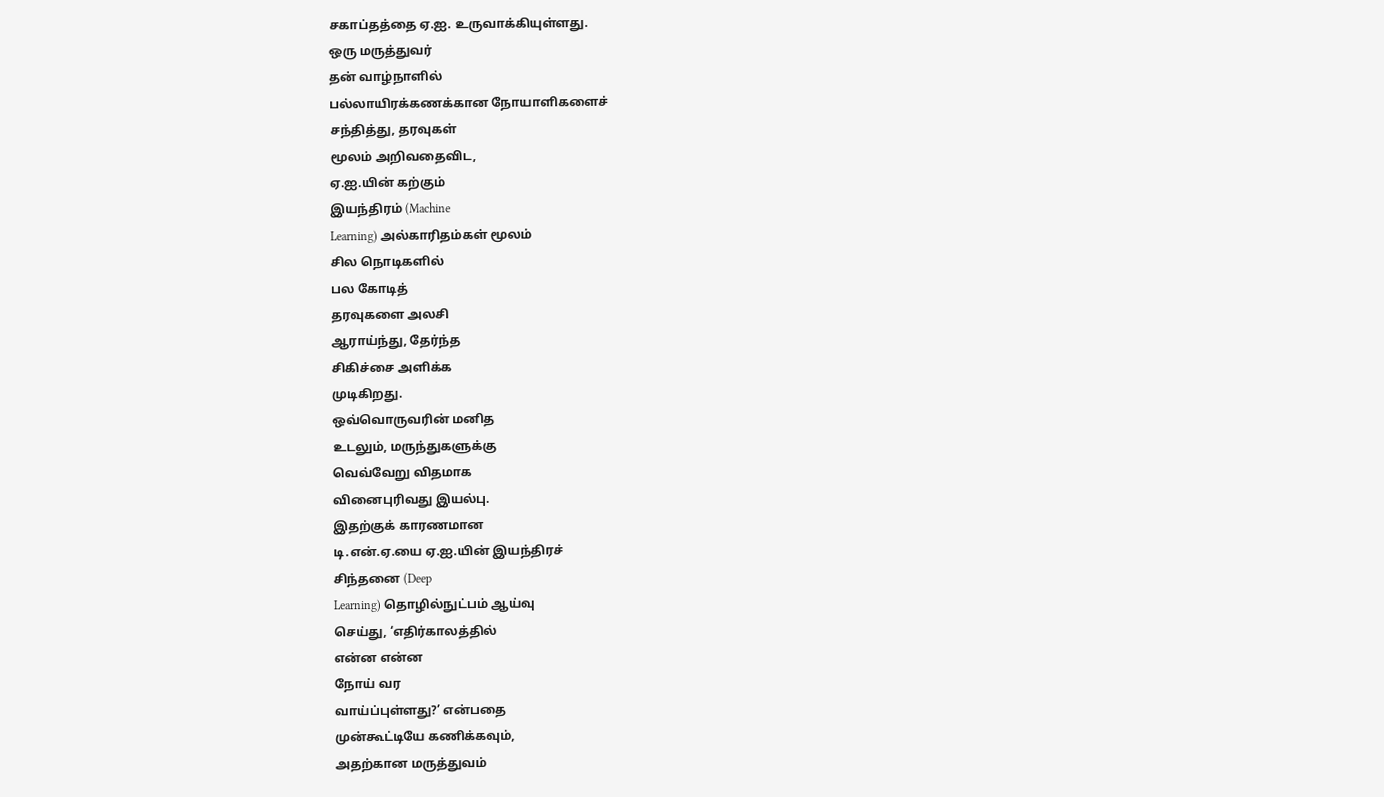சகாப்தத்தை ஏ.ஐ. உருவாக்கியுள்ளது.
ஒரு மருத்துவர்
தன் வாழ்நாளில்
பல்லாயிரக்கணக்கான நோயாளிகளைச்
சந்தித்து, தரவுகள்
மூலம் அறிவதைவிட,
ஏ.ஐ.யின் கற்கும்
இயந்திரம் (Machine
Learning) அல்காரிதம்கள் மூலம்
சில நொடிகளில்
பல கோடித்
தரவுகளை அலசி
ஆராய்ந்து, தேர்ந்த
சிகிச்சை அளிக்க
முடிகிறது.
ஒவ்வொருவரின் மனித
உடலும், மருந்துகளுக்கு
வெவ்வேறு விதமாக
வினைபுரிவது இயல்பு.
இதற்குக் காரணமான
டி.என்.ஏ.யை ஏ.ஐ.யின் இயந்திரச்
சிந்தனை (Deep
Learning) தொழில்நுட்பம் ஆய்வு
செய்து, ‘எதிர்காலத்தில்
என்ன என்ன
நோய் வர
வாய்ப்புள்ளது?’ என்பதை
முன்கூட்டியே கணிக்கவும்,
அதற்கான மருத்துவம்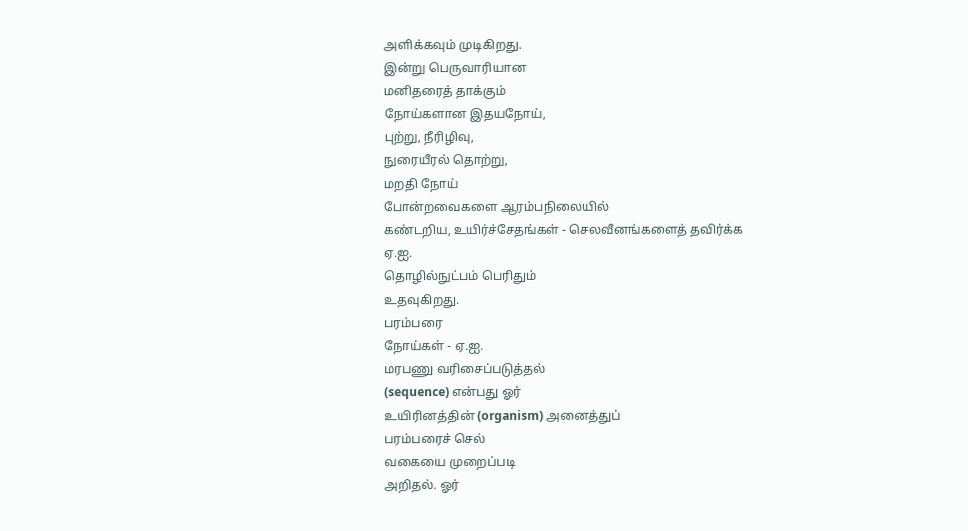அளிக்கவும் முடிகிறது.
இன்று பெருவாரியான
மனிதரைத் தாக்கும்
நோய்களான இதயநோய்,
புற்று, நீரிழிவு,
நுரையீரல் தொற்று,
மறதி நோய்
போன்றவைகளை ஆரம்பநிலையில்
கண்டறிய, உயிர்ச்சேதங்கள் - செலவீனங்களைத் தவிர்க்க
ஏ.ஐ.
தொழில்நுட்பம் பெரிதும்
உதவுகிறது.
பரம்பரை
நோய்கள் - ஏ.ஐ.
மரபணு வரிசைப்படுத்தல்
(sequence) என்பது ஓர்
உயிரினத்தின் (organism) அனைத்துப்
பரம்பரைச் செல்
வகையை முறைப்படி
அறிதல். ஓர்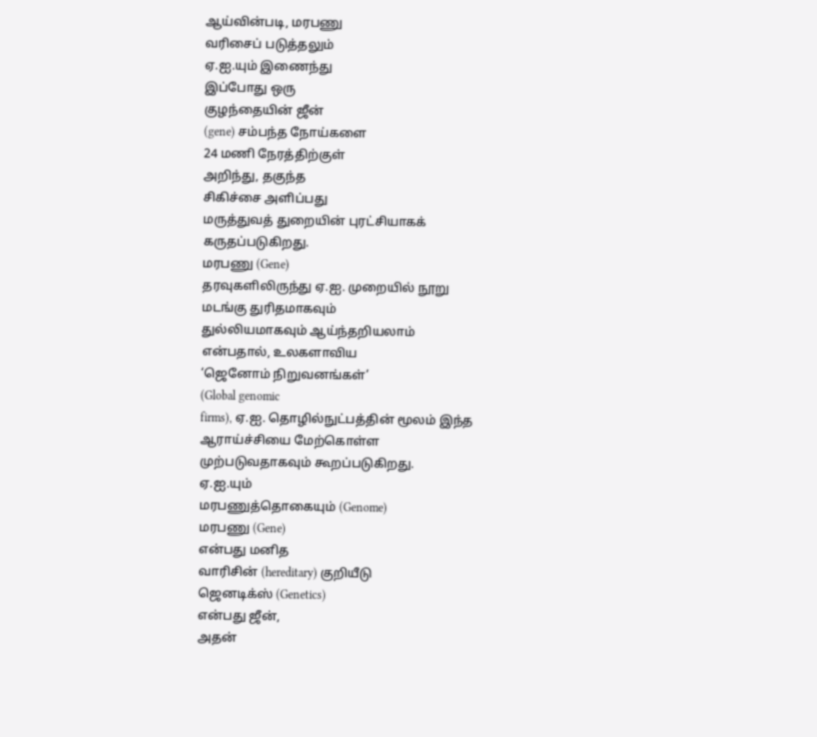ஆய்வின்படி, மரபணு
வரிசைப் படுத்தலும்
ஏ.ஐ.யும் இணைந்து
இப்போது ஒரு
குழந்தையின் ஜீன்
(gene) சம்பந்த நோய்களை
24 மணி நேரத்திற்குள்
அறிந்து, தகுந்த
சிகிச்சை அளிப்பது
மருத்துவத் துறையின் புரட்சியாகக்
கருதப்படுகிறது.
மரபணு (Gene)
தரவுகளிலிருந்து ஏ.ஐ. முறையில் நூறு
மடங்கு துரிதமாகவும்
துல்லியமாகவும் ஆய்ந்தறியலாம்
என்பதால், உலகளாவிய
‘ஜெனோம் நிறுவனங்கள்’
(Global genomic
firms), ஏ.ஐ. தொழில்நுட்பத்தின் மூலம் இந்த
ஆராய்ச்சியை மேற்கொள்ள
முற்படுவதாகவும் கூறப்படுகிறது.
ஏ.ஐ.யும்
மரபணுத்தொகையும் (Genome)
மரபணு (Gene)
என்பது மனித
வாரிசின் (hereditary) குறியீடு
ஜெனடிக்ஸ் (Genetics)
என்பது ஜீன்,
அதன்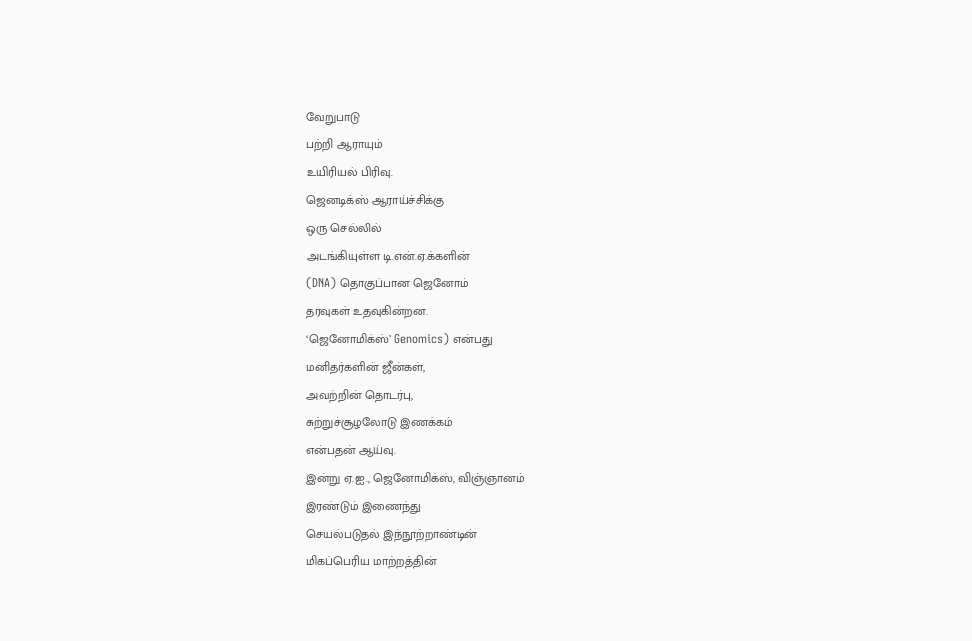வேறுபாடு
பற்றி ஆராயும்
உயிரியல் பிரிவு.
ஜெனடிக்ஸ் ஆராய்ச்சிக்கு
ஒரு செல்லில்
அடங்கியுள்ள டி.என்.ஏ.க்களின்
(DNA) தொகுப்பான ஜெனோம்
தரவுகள் உதவுகின்றன.
‘ஜெனோமிக்ஸ்’ Genomics) என்பது
மனிதர்களின் ஜீன்கள்,
அவற்றின் தொடர்பு,
சுற்றுச்சூழலோடு இணக்கம்
என்பதன் ஆய்வு.
இன்று ஏ.ஐ., ஜெனோமிக்ஸ், விஞ்ஞானம்
இரண்டும் இணைந்து
செயல்படுதல் இந்நூற்றாண்டின்
மிகப்பெரிய மாற்றத்தின்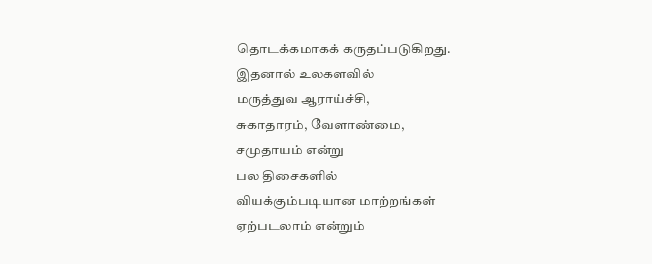தொடக்கமாகக் கருதப்படுகிறது.
இதனால் உலகளவில்
மருத்துவ ஆராய்ச்சி,
சுகாதாரம், வேளாண்மை,
சமுதாயம் என்று
பல திசைகளில்
வியக்கும்படியான மாற்றங்கள்
ஏற்படலாம் என்றும்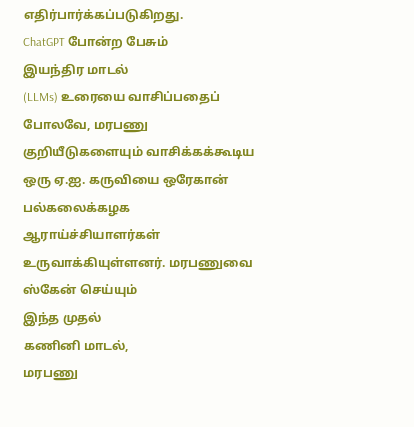எதிர்பார்க்கப்படுகிறது.
ChatGPT போன்ற பேசும்
இயந்திர மாடல்
(LLMs) உரையை வாசிப்பதைப்
போலவே, மரபணு
குறியீடுகளையும் வாசிக்கக்கூடிய
ஒரு ஏ.ஐ. கருவியை ஒரேகான்
பல்கலைக்கழக ஆராய்ச்சியாளர்கள் உருவாக்கியுள்ளனர். மரபணுவை
ஸ்கேன் செய்யும்
இந்த முதல்
கணினி மாடல்,
மரபணு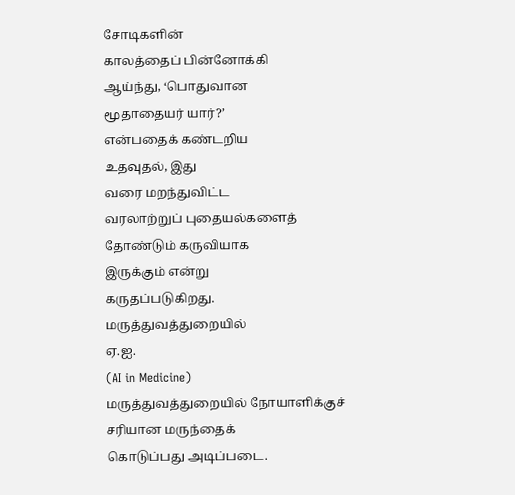சோடிகளின்
காலத்தைப் பின்னோக்கி
ஆய்ந்து, ‘பொதுவான
மூதாதையர் யார்?’
என்பதைக் கண்டறிய
உதவுதல், இது
வரை மறந்துவிட்ட
வரலாற்றுப் புதையல்களைத்
தோண்டும் கருவியாக
இருக்கும் என்று
கருதப்படுகிறது.
மருத்துவத்துறையில்
ஏ.ஐ.
(AI in Medicine)
மருத்துவத்துறையில் நோயாளிக்குச்
சரியான மருந்தைக்
கொடுப்பது அடிப்படை.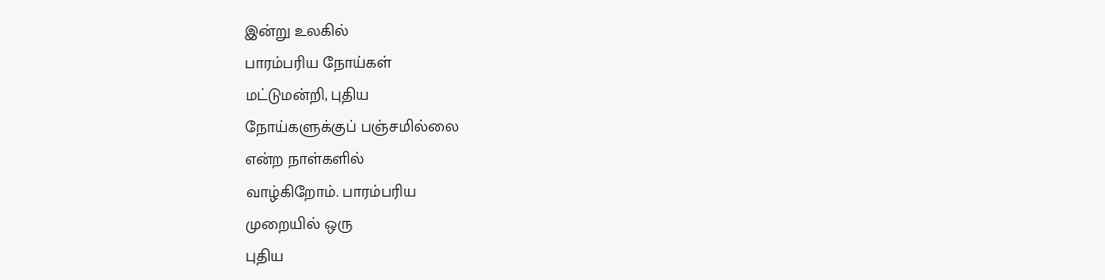இன்று உலகில்
பாரம்பரிய நோய்கள்
மட்டுமன்றி, புதிய
நோய்களுக்குப் பஞ்சமில்லை
என்ற நாள்களில்
வாழ்கிறோம். பாரம்பரிய
முறையில் ஒரு
புதிய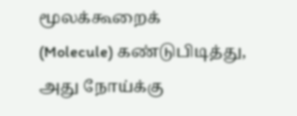மூலக்கூறைக்
(Molecule) கண்டுபிடித்து,
அது நோய்க்கு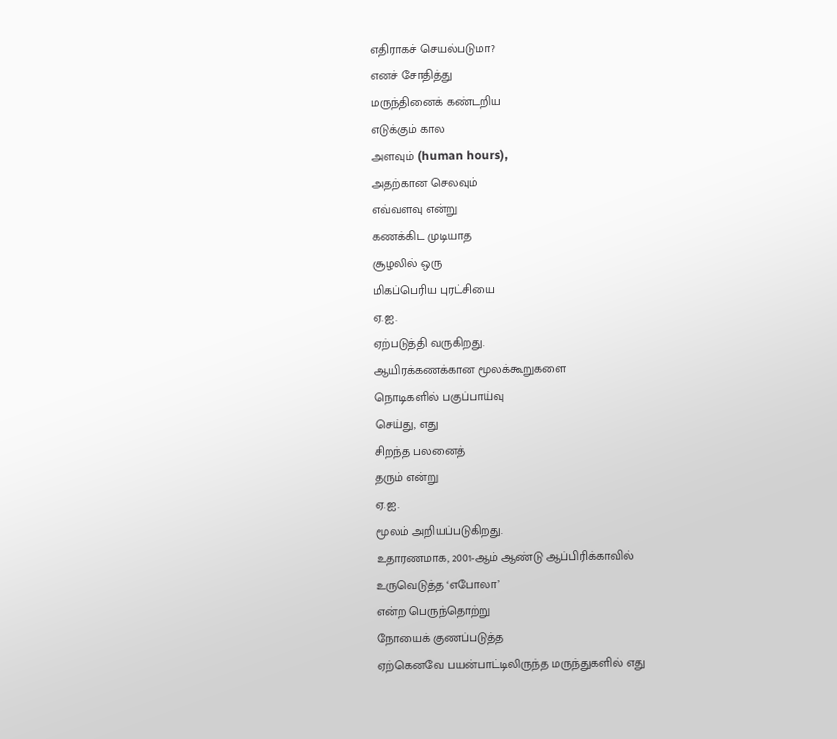எதிராகச் செயல்படுமா?
எனச் சோதித்து
மருந்தினைக் கண்டறிய
எடுக்கும் கால
அளவும் (human hours),
அதற்கான செலவும்
எவ்வளவு என்று
கணக்கிட முடியாத
சூழலில் ஒரு
மிகப்பெரிய புரட்சியை
ஏ.ஐ.
ஏற்படுத்தி வருகிறது.
ஆயிரக்கணக்கான மூலக்கூறுகளை
நொடிகளில் பகுப்பாய்வு
செய்து, எது
சிறந்த பலனைத்
தரும் என்று
ஏ.ஐ.
மூலம் அறியப்படுகிறது.
உதாரணமாக, 2001-ஆம் ஆண்டு ஆப்பிரிக்காவில்
உருவெடுத்த ‘எபோலா’
என்ற பெருந்தொற்று
நோயைக் குணப்படுத்த
ஏற்கெனவே பயன்பாட்டிலிருந்த மருந்துகளில் எது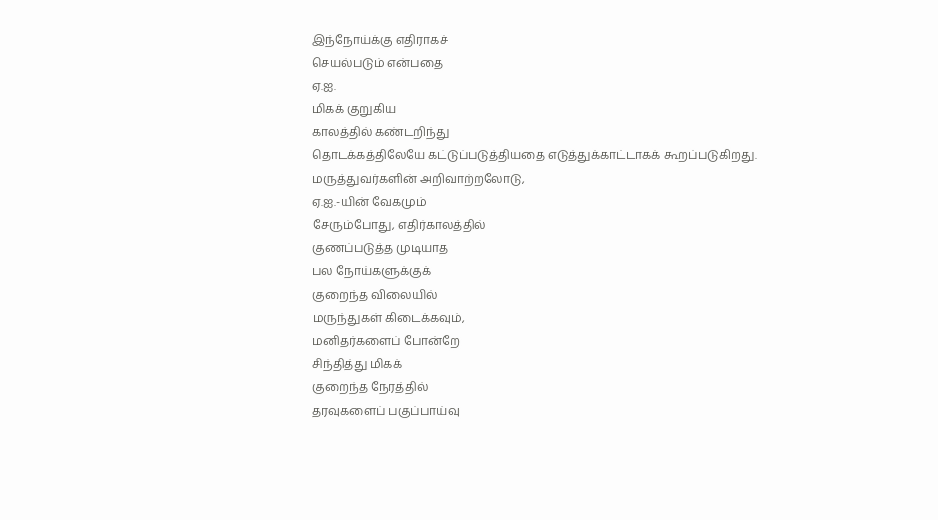இந்நோய்க்கு எதிராகச்
செயல்படும் என்பதை
ஏ.ஐ.
மிகக் குறுகிய
காலத்தில் கண்டறிந்து
தொடக்கத்திலேயே கட்டுப்படுத்தியதை எடுத்துக்காட்டாகக் கூறப்படுகிறது.
மருத்துவர்களின் அறிவாற்றலோடு,
ஏ.ஐ.-யின் வேகமும்
சேரும்போது, எதிர்காலத்தில்
குணப்படுத்த முடியாத
பல நோய்களுக்குக்
குறைந்த விலையில்
மருந்துகள் கிடைக்கவும்,
மனிதர்களைப் போன்றே
சிந்தித்து மிகக்
குறைந்த நேரத்தில்
தரவுகளைப் பகுப்பாய்வு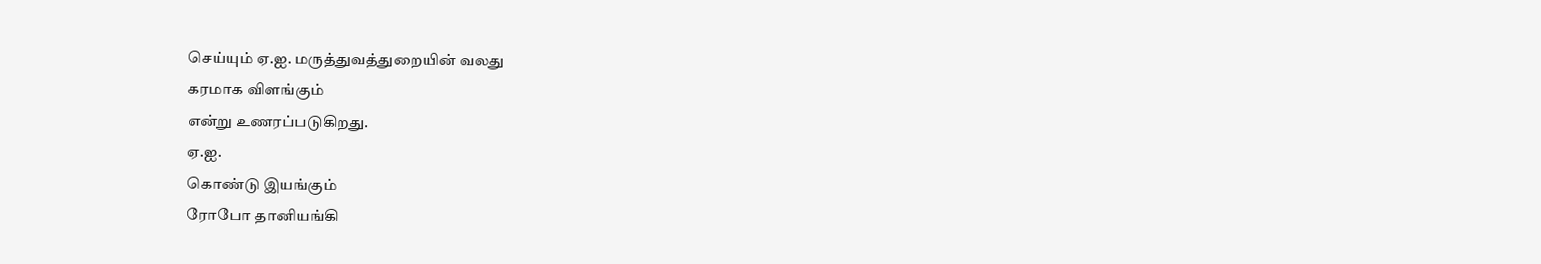செய்யும் ஏ.ஐ. மருத்துவத்துறையின் வலது
கரமாக விளங்கும்
என்று உணரப்படுகிறது.
ஏ.ஐ.
கொண்டு இயங்கும்
ரோபோ தானியங்கி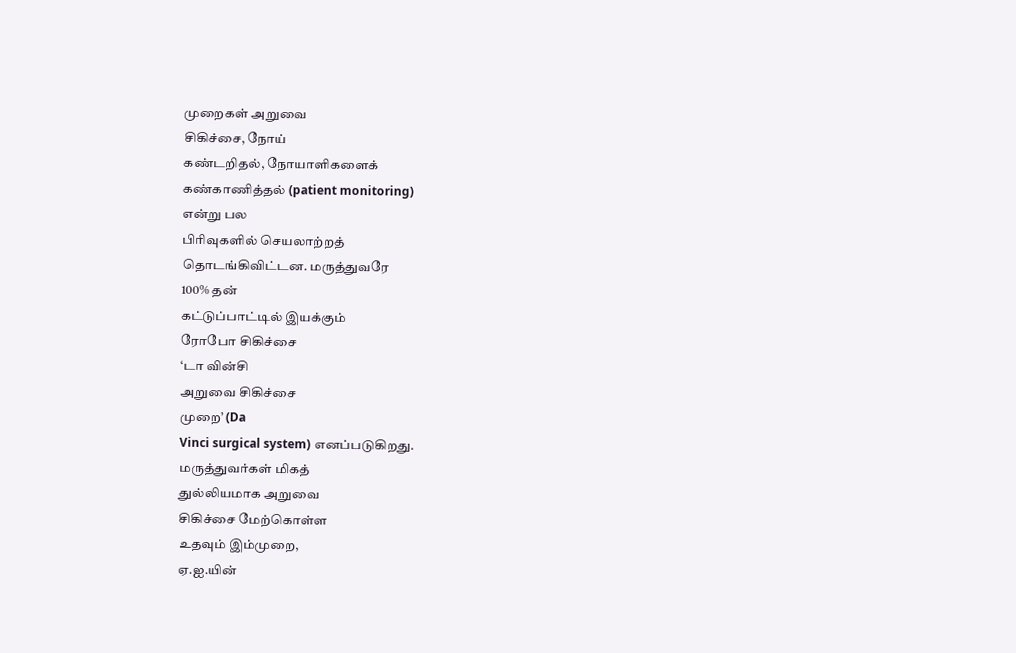முறைகள் அறுவை
சிகிச்சை, நோய்
கண்டறிதல், நோயாளிகளைக்
கண்காணித்தல் (patient monitoring)
என்று பல
பிரிவுகளில் செயலாற்றத்
தொடங்கிவிட்டன. மருத்துவரே
100% தன்
கட்டுப்பாட்டில் இயக்கும்
ரோபோ சிகிச்சை
‘டா வின்சி
அறுவை சிகிச்சை
முறை’ (Da
Vinci surgical system) எனப்படுகிறது.
மருத்துவர்கள் மிகத்
துல்லியமாக அறுவை
சிகிச்சை மேற்கொள்ள
உதவும் இம்முறை,
ஏ.ஐ.யின்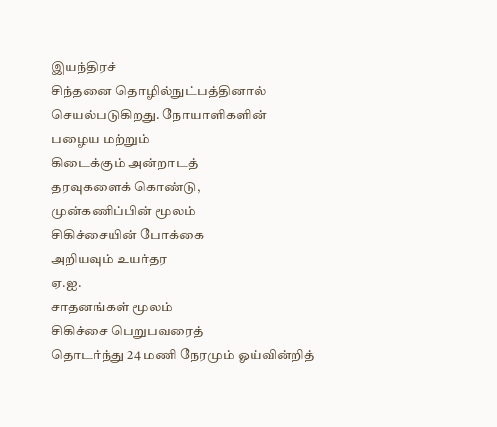இயந்திரச்
சிந்தனை தொழில்நுட்பத்தினால் செயல்படுகிறது. நோயாளிகளின்
பழைய மற்றும்
கிடைக்கும் அன்றாடத்
தரவுகளைக் கொண்டு,
முன்கணிப்பின் மூலம்
சிகிச்சையின் போக்கை
அறியவும் உயர்தர
ஏ.ஐ.
சாதனங்கள் மூலம்
சிகிச்சை பெறுபவரைத்
தொடர்ந்து 24 மணி நேரமும் ஓய்வின்றித்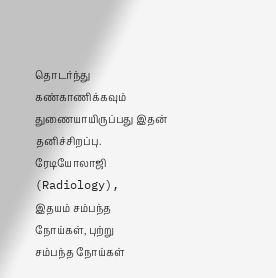தொடர்ந்து கண்காணிக்கவும்
துணையாயிருப்பது இதன்
தனிச்சிறப்பு.
ரேடியோலாஜி (Radiology),
இதயம் சம்பந்த
நோய்கள், புற்று
சம்பந்த நோய்கள்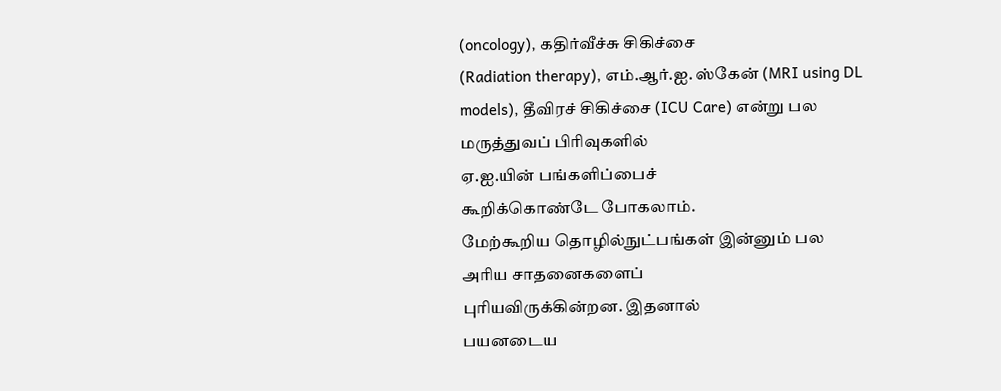(oncology), கதிர்வீச்சு சிகிச்சை
(Radiation therapy), எம்.ஆர்.ஐ. ஸ்கேன் (MRI using DL models), தீவிரச் சிகிச்சை (ICU Care) என்று பல
மருத்துவப் பிரிவுகளில்
ஏ.ஐ.யின் பங்களிப்பைச்
கூறிக்கொண்டே போகலாம்.
மேற்கூறிய தொழில்நுட்பங்கள் இன்னும் பல
அரிய சாதனைகளைப்
புரியவிருக்கின்றன. இதனால்
பயனடைய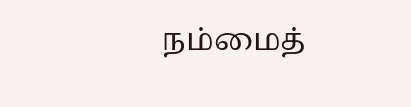நம்மைத்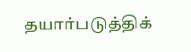தயார்படுத்திக்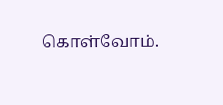கொள்வோம்.